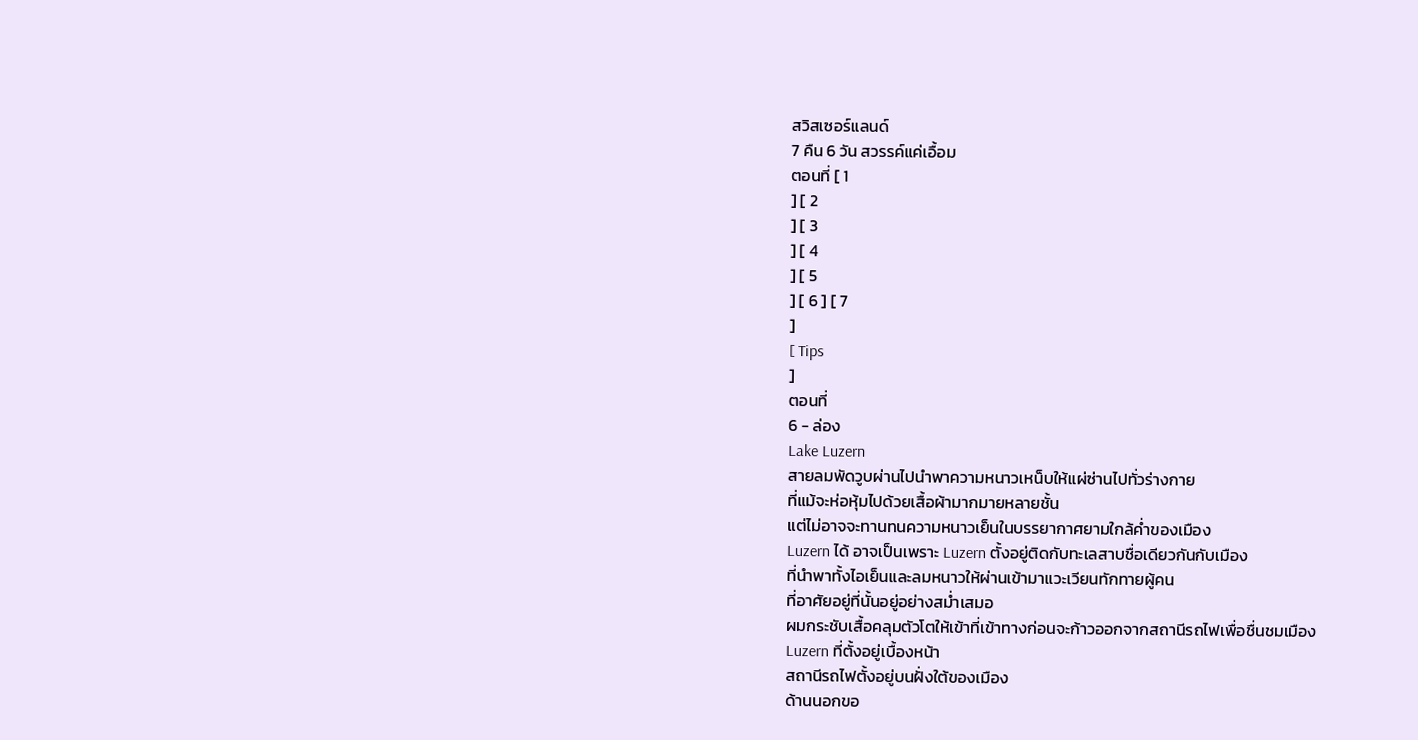สวิสเซอร์แลนด์
7 คืน 6 วัน สวรรค์แค่เอื้อม
ตอนที่ [ 1
] [ 2
] [ 3
] [ 4
] [ 5
] [ 6 ] [ 7
]
[ Tips
]
ตอนที่
6 - ล่อง
Lake Luzern
สายลมพัดวูบผ่านไปนำพาความหนาวเหน็บให้แผ่ซ่านไปทั่วร่างกาย
ที่แม้จะห่อหุ้มไปด้วยเสื้อผ้ามากมายหลายชั้น
แต่ไม่อาจจะทานทนความหนาวเย็นในบรรยากาศยามใกล้ค่ำของเมือง
Luzern ได้ อาจเป็นเพราะ Luzern ตั้งอยู่ติดกับทะเลสาบชื่อเดียวกันกับเมือง
ที่นำพาทั้งไอเย็นและลมหนาวให้ผ่านเข้ามาแวะเวียนทักทายผู้คน
ที่อาศัยอยู่ที่นั้นอยู่อย่างสม่ำเสมอ
ผมกระชับเสื้อคลุมตัวโตให้เข้าที่เข้าทางก่อนจะก้าวออกจากสถานีรถไฟเพื่อชื่นชมเมือง
Luzern ที่ตั้งอยู่เบื้องหน้า
สถานีรถไฟตั้งอยู่บนฝั่งใต้ของเมือง
ด้านนอกขอ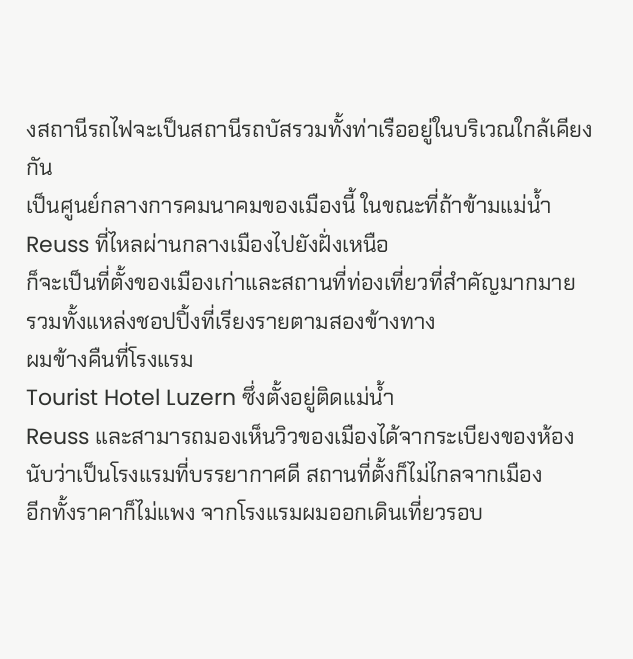งสถานีรถไฟจะเป็นสถานีรถบัสรวมทั้งท่าเรืออยู่ในบริเวณใกล้เคียงกัน
เป็นศูนย์กลางการคมนาคมของเมืองนี้ ในขณะที่ถ้าข้ามแม่น้ำ
Reuss ที่ไหลผ่านกลางเมืองไปยังฝั่งเหนือ
ก็จะเป็นที่ตั้งของเมืองเก่าและสถานที่ท่องเที่ยวที่สำคัญมากมาย
รวมทั้งแหล่งชอปปิ้งที่เรียงรายตามสองข้างทาง
ผมข้างคืนที่โรงแรม
Tourist Hotel Luzern ซึ่งตั้งอยู่ติดแม่น้ำ
Reuss และสามารถมองเห็นวิวของเมืองได้จากระเบียงของห้อง
นับว่าเป็นโรงแรมที่บรรยากาศดี สถานที่ตั้งก็ไม่ไกลจากเมือง
อีกทั้งราคาก็ไม่แพง จากโรงแรมผมออกเดินเที่ยวรอบ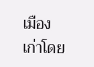เมืองเก่าโดย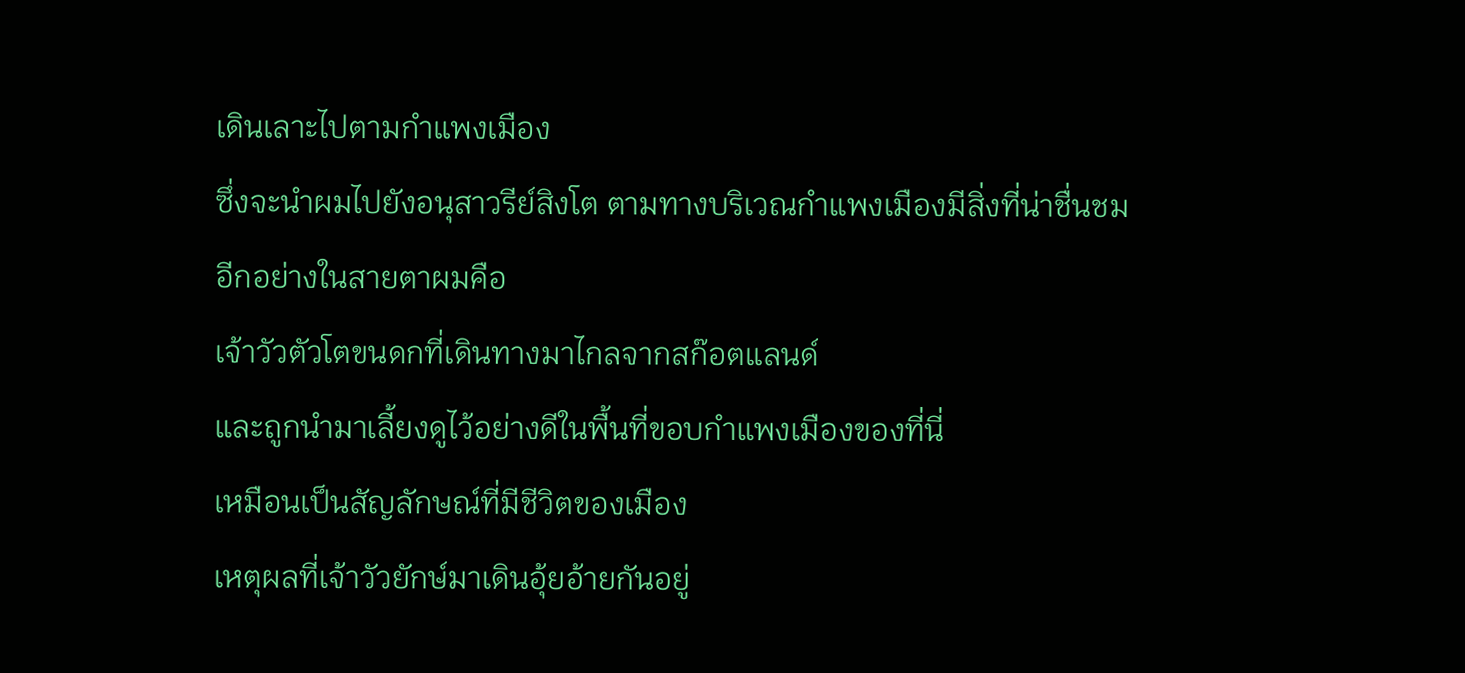เดินเลาะไปตามกำแพงเมือง
ซึ่งจะนำผมไปยังอนุสาวรีย์สิงโต ตามทางบริเวณกำแพงเมืองมีสิ่งที่น่าชื่นชมอีกอย่างในสายตาผมคือ
เจ้าวัวตัวโตขนดกที่เดินทางมาไกลจากสก๊อตแลนด์
และถูกนำมาเลี้ยงดูไว้อย่างดีในพื้นที่ขอบกำแพงเมืองของที่นี่
เหมือนเป็นสัญลักษณ์ที่มีชีวิตของเมือง
เหตุผลที่เจ้าวัวยักษ์มาเดินอุ้ยอ้ายกันอยู่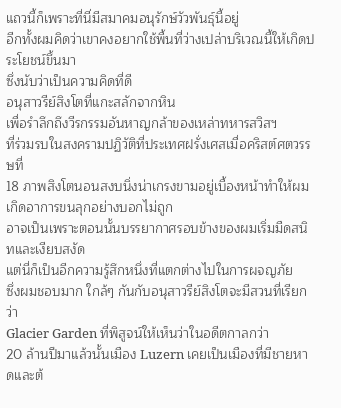แถวนี้ก็เพราะที่นี่มีสมาคมอนุรักษ์วัวพันธุ์นี้อยู่
อีกทั้งผมคิดว่าเขาคงอยากใช้พื้นที่ว่างเปล่าบริเวณนี้ให้เกิดประโยชน์ขึ้นมา
ซึ่งนับว่าเป็นความคิดที่ดี
อนุสาวรีย์สิงโตที่แกะสลักจากหิน
เพื่อรำลึกถึงวีรกรรมอันหาญกล้าของเหล่าทหารสวิสฯ
ที่ร่วมรบในสงครามปฏิวัติที่ประเทศฝรั่งเศสเมื่อคริสต์ศตวรรษที่
18 ภาพสิงโตนอนสงบนิ่งน่าเกรงขามอยู่เบื้องหน้าทำให้ผมเกิดอาการขนลุกอย่างบอกไม่ถูก
อาจเป็นเพราะตอนนั้นบรรยากาศรอบข้างของผมเริ่มมืดสนิทและเงียบสงัด
แต่นี่ก็เป็นอีกความรู้สึกหนึ่งที่แตกต่างไปในการผจญภัย
ซึ่งผมชอบมาก ใกล้ๆ กันกับอนุสาวรีย์สิงโตจะมีสวนที่เรียกว่า
Glacier Garden ที่พิสูจน์ให้เห็นว่าในอดีตกาลกว่า
20 ล้านปีมาแล้วนั้นเมือง Luzern เคยเป็นเมืองที่มีชายหาดและต้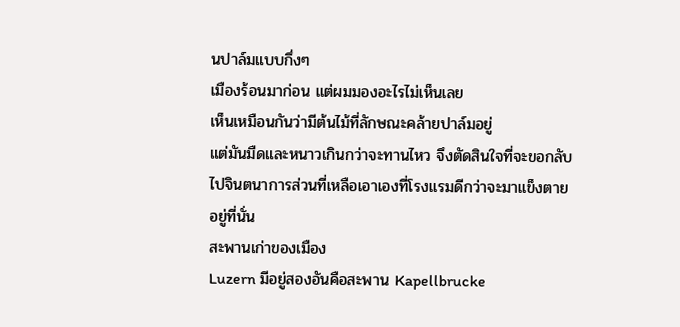นปาล์มแบบกึ่งๆ
เมืองร้อนมาก่อน แต่ผมมองอะไรไม่เห็นเลย
เห็นเหมือนกันว่ามีต้นไม้ที่ลักษณะคล้ายปาล์มอยู่
แต่มันมืดและหนาวเกินกว่าจะทานไหว จึงตัดสินใจที่จะขอกลับไปจินตนาการส่วนที่เหลือเอาเองที่โรงแรมดีกว่าจะมาแข็งตายอยู่ที่นั่น
สะพานเก่าของเมือง
Luzern มีอยู่สองอันคือสะพาน Kapellbrucke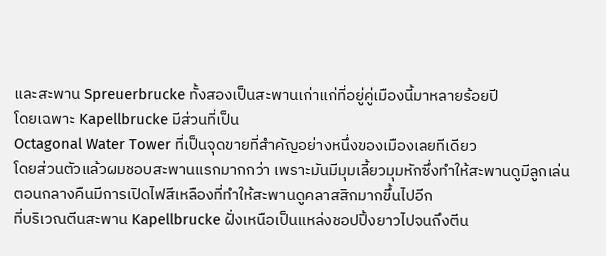และสะพาน Spreuerbrucke ทั้งสองเป็นสะพานเก่าแก่ที่อยู่คู่เมืองนี้มาหลายร้อยปี
โดยเฉพาะ Kapellbrucke มีส่วนที่เป็น
Octagonal Water Tower ที่เป็นจุดขายที่สำคัญอย่างหนึ่งของเมืองเลยทีเดียว
โดยส่วนตัวแล้วผมชอบสะพานแรกมากกว่า เพราะมันมีมุมเลี้ยวมุมหักซึ่งทำให้สะพานดูมีลูกเล่น
ตอนกลางคืนมีการเปิดไฟสีเหลืองที่ทำให้สะพานดูคลาสสิกมากขึ้นไปอีก
ที่บริเวณตีนสะพาน Kapellbrucke ฝั่งเหนือเป็นแหล่งชอปปิ้งยาวไปจนถึงตีน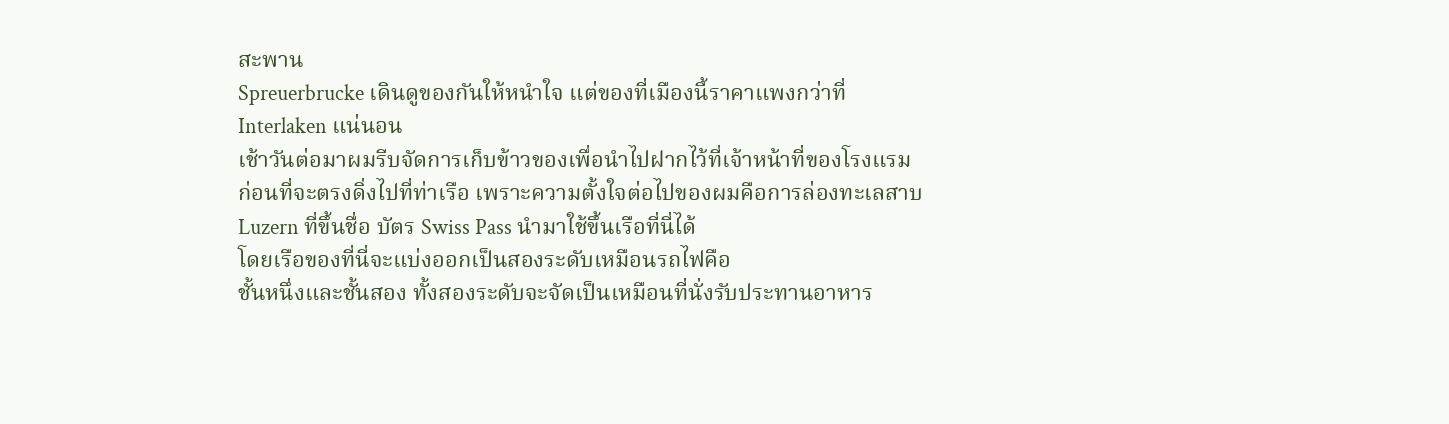สะพาน
Spreuerbrucke เดินดูของกันให้หนำใจ แต่ของที่เมืองนี้ราคาแพงกว่าที่
Interlaken แน่นอน
เช้าวันต่อมาผมรีบจัดการเก็บข้าวของเพื่อนำไปฝากไว้ที่เจ้าหน้าที่ของโรงแรม
ก่อนที่จะตรงดิ่งไปที่ท่าเรือ เพราะความตั้งใจต่อไปของผมคือการล่องทะเลสาบ
Luzern ที่ขึ้นชื่อ บัตร Swiss Pass นำมาใช้ขึ้นเรือที่นี่ได้
โดยเรือของที่นี่จะแบ่งออกเป็นสองระดับเหมือนรถไฟคือ
ชั้นหนึ่งและชั้นสอง ทั้งสองระดับจะจัดเป็นเหมือนที่นั่งรับประทานอาหาร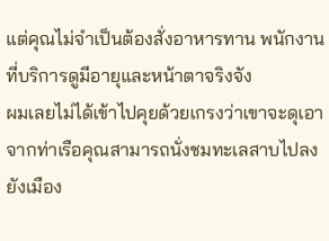แต่คุณไม่จำเป็นต้องสั่งอาหารทาน พนักงานที่บริการดูมีอายุและหน้าตาจริงจัง
ผมเลยไม่ได้เข้าไปคุยด้วยเกรงว่าเขาจะดุเอา
จากท่าเรือคุณสามารถนั่งชมทะเลสาบไปลงยังเมือง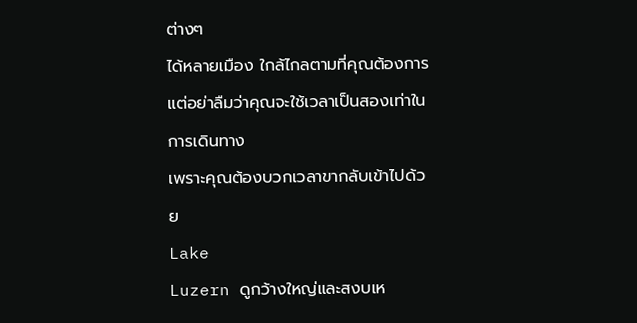ต่างๆ
ได้หลายเมือง ใกล้ไกลตามที่คุณต้องการ
แต่อย่าลืมว่าคุณจะใช้เวลาเป็นสองเท่าในการเดินทาง
เพราะคุณต้องบวกเวลาขากลับเข้าไปด้วย
Lake
Luzern ดูกว้างใหญ่และสงบเห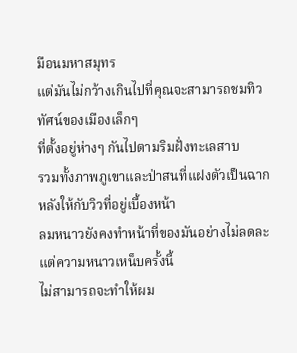มือนมหาสมุทร
แต่มันไม่กว้างเกินไปที่คุณจะสามารถชมทิวทัศน์ของเมืองเล็กๆ
ที่ตั้งอยู่ห่างๆ กันไปตามริมฝั่งทะเลสาบ
รวมทั้งภาพภูเขาและป่าสนที่แฝงตัวเป็นฉากหลังให้กับวิวที่อยู่เบื้องหน้า
ลมหนาวยังคงทำหน้าที่ของมันอย่างไม่ลดละ
แต่ความหนาวเหน็บครั้งนี้
ไม่สามารถจะทำให้ผม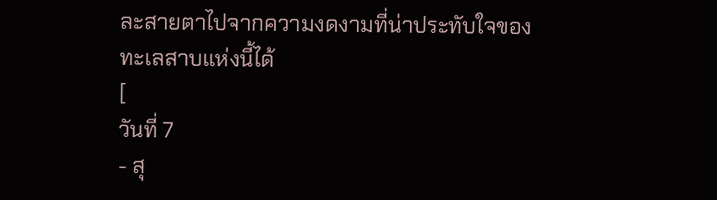ละสายตาไปจากความงดงามที่น่าประทับใจของทะเลสาบแห่งนี้ได้
[
วันที่ 7
- สุ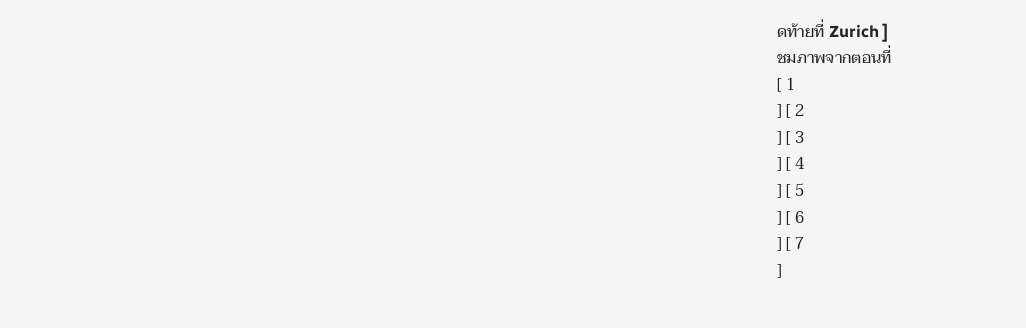ดท้ายที่ Zurich ]
ชมภาพจากตอนที่
[ 1
] [ 2
] [ 3
] [ 4
] [ 5
] [ 6
] [ 7
]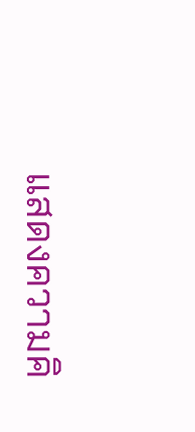แสดงความคิ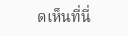ดเห็นที่นี่